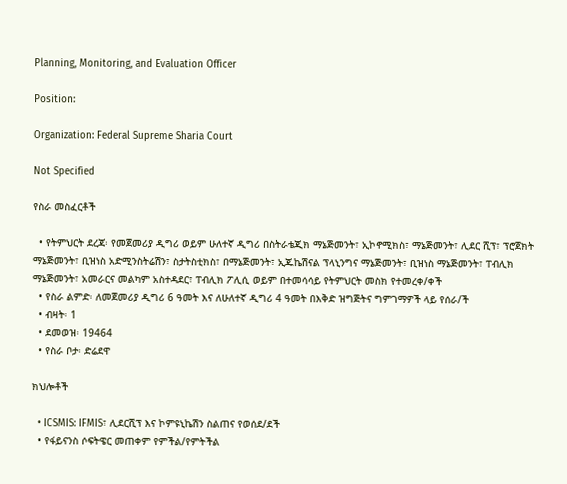Planning, Monitoring, and Evaluation Officer

Position:

Organization: Federal Supreme Sharia Court

Not Specified

የስራ መስፈርቶች

  • የትምህርት ደረጃ፡ የመጀመሪያ ዲግሪ ወይም ሁለተኛ ዲግሪ በስትራቴጂክ ማኔጅመንት፣ ኢኮኖሚክስ፣ ማኔጅመንት፣ ሊደር ሺፕ፣ ፕሮጀክት ማኔጅመንት፣ ቢዝነስ አድሚንስትሬሽን፣ ስታትስቲክስ፣ በማኔጅመንት፣ ኢጁኬሽናል ፕላኒንግና ማኔጅመንት፣ ቢዝነስ ማኔጅመንት፣ ፐብሊክ ማኔጅመንት፣ አመራርና መልካም አስተዳደር፣ ፐብሊክ ፖሊሲ ወይም በተመሳሳይ የትምህርት መስክ የተመረቀ/ቀች
  • የስራ ልምድ፡ ለመጀመሪያ ዲግሪ 6 ዓመት እና ለሁለተኛ ዲግሪ 4 ዓመት በእቅድ ዝግጅትና ግምገማዎች ላይ የሰራ/ች
  • ብዛት፡ 1
  • ደመወዝ፡ 19464
  • የስራ ቦታ፡ ድሬደዋ

ክህሎቶች

  • ICSMIS: IFMIS፣ ሊደርሺፕ እና ኮምዩኒኬሽን ስልጠና የወሰደ/ደች
  • የፋይናንስ ሶፍትዌር መጠቀም የምችል/የምትችል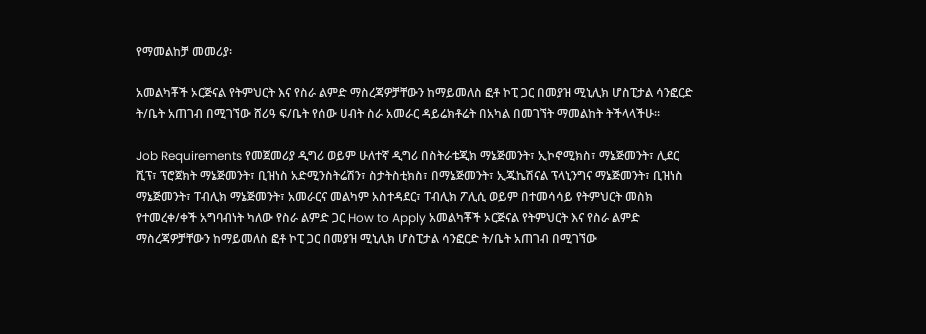የማመልከቻ መመሪያ፡

አመልካቾች ኦርጅናል የትምህርት እና የስራ ልምድ ማስረጃዎቻቸውን ከማይመለስ ፎቶ ኮፒ ጋር በመያዝ ሚኒሊክ ሆስፒታል ሳንፎርድ ት/ቤት አጠገብ በሚገኘው ሸሪዓ ፍ/ቤት የሰው ሀብት ስራ አመራር ዳይሬክቶሬት በአካል በመገኘት ማመልከት ትችላላችሁ፡፡

Job Requirements የመጀመሪያ ዲግሪ ወይም ሁለተኛ ዲግሪ በስትራቴጂክ ማኔጅመንት፣ ኢኮኖሚክስ፣ ማኔጅመንት፣ ሊደር ሺፕ፣ ፕሮጀክት ማኔጅመንት፣ ቢዝነስ አድሚንስትሬሽን፣ ስታትስቲክስ፣ በማኔጅመንት፣ ኢጁኬሽናል ፕላኒንግና ማኔጅመንት፣ ቢዝነስ ማኔጅመንት፣ ፐብሊክ ማኔጅመንት፣ አመራርና መልካም አስተዳደር፣ ፐብሊክ ፖሊሲ ወይም በተመሳሳይ የትምህርት መስክ የተመረቀ/ቀች አግባብነት ካለው የስራ ልምድ ጋር How to Apply አመልካቾች ኦርጅናል የትምህርት እና የስራ ልምድ ማስረጃዎቻቸውን ከማይመለስ ፎቶ ኮፒ ጋር በመያዝ ሚኒሊክ ሆስፒታል ሳንፎርድ ት/ቤት አጠገብ በሚገኘው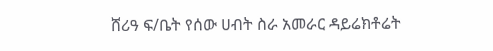ሸሪዓ ፍ/ቤት የሰው ሀብት ስራ አመራር ዳይሬክቶሬት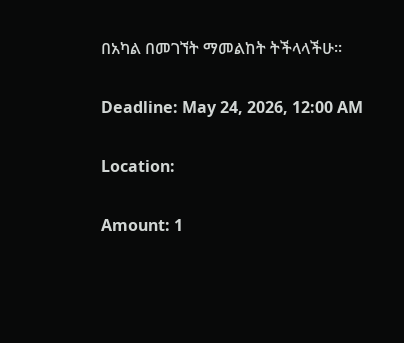በአካል በመገኘት ማመልከት ትችላላችሁ፡፡

Deadline: May 24, 2026, 12:00 AM

Location:

Amount: 1